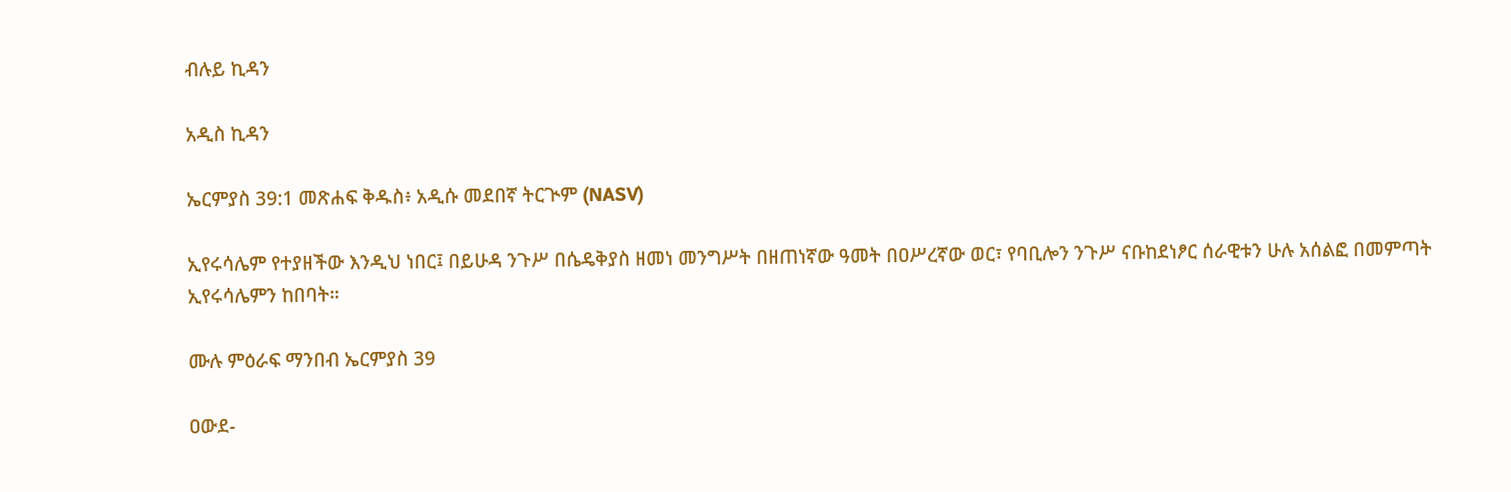ብሉይ ኪዳን

አዲስ ኪዳን

ኤርምያስ 39:1 መጽሐፍ ቅዱስ፥ አዲሱ መደበኛ ትርጒም (NASV)

ኢየሩሳሌም የተያዘችው እንዲህ ነበር፤ በይሁዳ ንጉሥ በሴዴቅያስ ዘመነ መንግሥት በዘጠነኛው ዓመት በዐሥረኛው ወር፣ የባቢሎን ንጉሥ ናቡከደነፆር ሰራዊቱን ሁሉ አሰልፎ በመምጣት ኢየሩሳሌምን ከበባት።

ሙሉ ምዕራፍ ማንበብ ኤርምያስ 39

ዐውደ-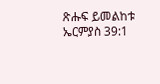ጽሑፍ ይመልከቱ ኤርምያስ 39:1